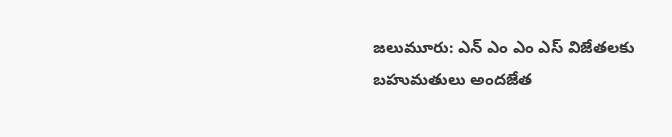జలుమూరు: ఎన్ ఎం ఎం ఎస్ విజేతలకు బహుమతులు అందజేత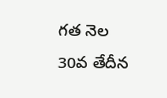గత నెల 30వ తేదీన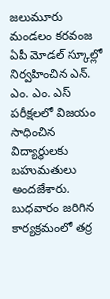జలుమూరు మండలం కరవంజ ఏపీ మోడల్ స్కూల్లో నిర్వహించిన ఎన్. ఎం. ఎం. ఎస్ పరీక్షలలో విజయం సాధించిన విద్యార్థులకు బహుమతులు అందజేశారు. బుధవారం జరిగిన కార్యక్రమంలో తర్ర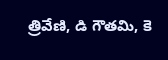త్రివేణి, డి గౌతమి, కె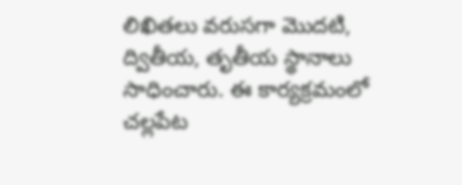లిఖితలు వరుసగా మొదటి, ద్వితీయ, తృతీయ స్థానాలు సాధించారు. ఈ కార్యక్రమంలో చల్లపేట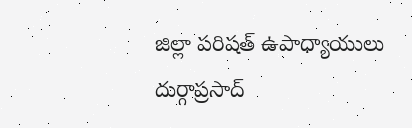జిల్లా పరిషత్ ఉపాధ్యాయులు దుర్గాప్రసాద్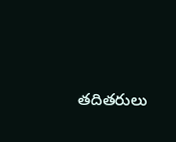తదితరులు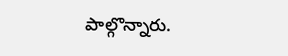పాల్గొన్నారు.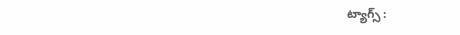ట్యాగ్స్ :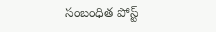సంబంధిత పోస్ట్